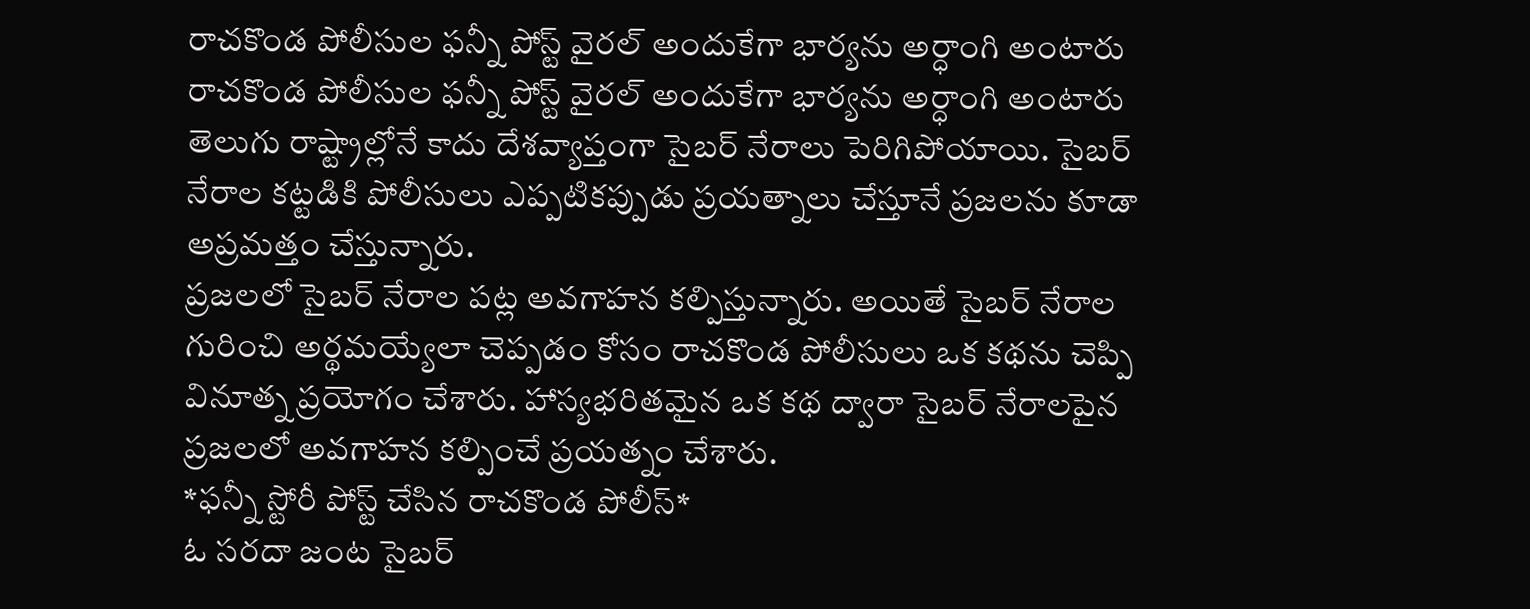రాచకొండ పోలీసుల ఫన్నీ పోస్ట్ వైరల్ అందుకేగా భార్యను అర్ధాంగి అంటారు
రాచకొండ పోలీసుల ఫన్నీ పోస్ట్ వైరల్ అందుకేగా భార్యను అర్ధాంగి అంటారు
తెలుగు రాష్ట్రాల్లోనే కాదు దేశవ్యాప్తంగా సైబర్ నేరాలు పెరిగిపోయాయి. సైబర్ నేరాల కట్టడికి పోలీసులు ఎప్పటికప్పుడు ప్రయత్నాలు చేస్తూనే ప్రజలను కూడా అప్రమత్తం చేస్తున్నారు.
ప్రజలలో సైబర్ నేరాల పట్ల అవగాహన కల్పిస్తున్నారు. అయితే సైబర్ నేరాల గురించి అర్థమయ్యేలా చెప్పడం కోసం రాచకొండ పోలీసులు ఒక కథను చెప్పి వినూత్న ప్రయోగం చేశారు. హాస్యభరితమైన ఒక కథ ద్వారా సైబర్ నేరాలపైన ప్రజలలో అవగాహన కల్పించే ప్రయత్నం చేశారు.
*ఫన్నీ స్టోరీ పోస్ట్ చేసిన రాచకొండ పోలీస్*
ఓ సరదా జంట సైబర్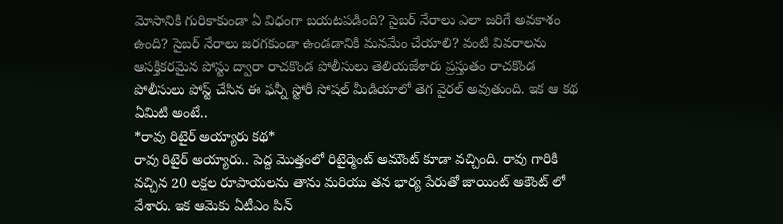మోసానికి గురికాకుండా ఏ విధంగా బయటపడింది? సైబర్ నేరాలు ఎలా జరిగే అవకాశం ఉంది? సైబర్ నేరాలు జరగకుండా ఉండడానికి మనమేం చేయాలి? వంటి వివరాలను ఆసక్తికరమైన పోస్టు ద్వారా రాచకొండ పోలీసులు తెలియజేశారు ప్రస్తుతం రాచకొండ పోలీసులు పోస్ట్ చేసిన ఈ ఫన్నీ స్టోరీ సోషల్ మీడియాలో తెగ వైరల్ అవుతుంది. ఇక ఆ కథ ఏమిటి అంటే..
*రావు రిటైర్ అయ్యారు కథ*
రావు రిటైర్ అయ్యారు.. పెద్ద మొత్తంలో రిటైర్మెంట్ అమౌంట్ కూడా వచ్చింది. రావు గారికి వచ్చిన 20 లక్షల రూపాయలను తాను మరియు తన భార్య పేరుతో జాయింట్ అకౌంట్ లో వేశారు. ఇక ఆమెకు ఏటీఎం పిన్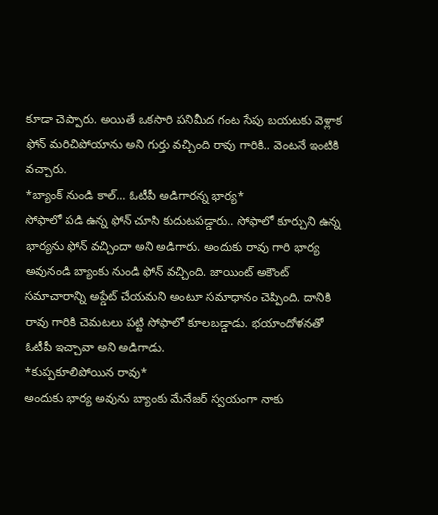కూడా చెప్పారు. అయితే ఒకసారి పనిమీద గంట సేపు బయటకు వెళ్లాక ఫోన్ మరిచిపోయాను అని గుర్తు వచ్చింది రావు గారికి.. వెంటనే ఇంటికి వచ్చారు.
*బ్యాంక్ నుండి కాల్... ఓటీపీ అడిగారన్న భార్య*
సోఫాలో పడి ఉన్న ఫోన్ చూసి కుదుటపడ్డారు.. సోఫాలో కూర్చుని ఉన్న భార్యను ఫోన్ వచ్చిందా అని అడిగారు. అందుకు రావు గారి భార్య అవునండి బ్యాంకు నుండి ఫోన్ వచ్చింది. జాయింట్ అకౌంట్ సమాచారాన్ని అప్డేట్ చేయమని అంటూ సమాధానం చెప్పింది. దానికి రావు గారికి చెమటలు పట్టి సోఫాలో కూలబడ్డాడు. భయాందోళనతో ఓటీపీ ఇచ్చావా అని అడిగాడు.
*కుప్పకూలిపోయిన రావు*
అందుకు భార్య అవును బ్యాంకు మేనేజర్ స్వయంగా నాకు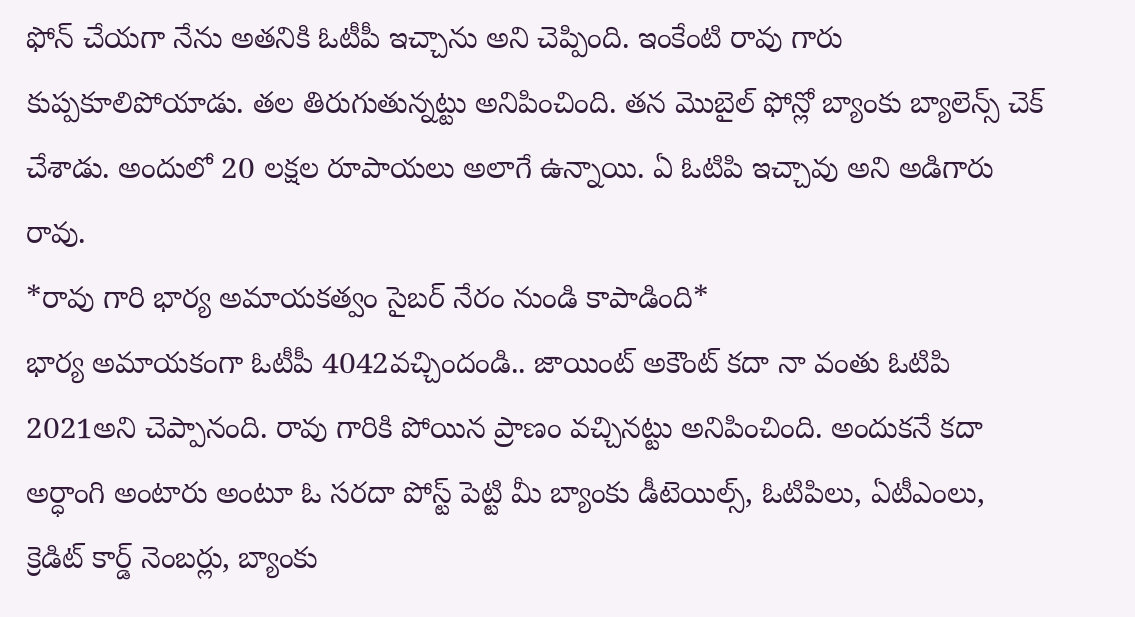ఫోన్ చేయగా నేను అతనికి ఓటీపీ ఇచ్చాను అని చెప్పింది. ఇంకేంటి రావు గారు కుప్పకూలిపోయాడు. తల తిరుగుతున్నట్టు అనిపించింది. తన మొబైల్ ఫోన్లో బ్యాంకు బ్యాలెన్స్ చెక్ చేశాడు. అందులో 20 లక్షల రూపాయలు అలాగే ఉన్నాయి. ఏ ఓటిపి ఇచ్చావు అని అడిగారు రావు.
*రావు గారి భార్య అమాయకత్వం సైబర్ నేరం నుండి కాపాడింది*
భార్య అమాయకంగా ఓటీపీ 4042వచ్చిందండి.. జాయింట్ అకౌంట్ కదా నా వంతు ఓటిపి 2021అని చెప్పానంది. రావు గారికి పోయిన ప్రాణం వచ్చినట్టు అనిపించింది. అందుకనే కదా అర్ధాంగి అంటారు అంటూ ఓ సరదా పోస్ట్ పెట్టి మీ బ్యాంకు డీటెయిల్స్, ఓటిపిలు, ఏటీఎంలు, క్రెడిట్ కార్డ్ నెంబర్లు, బ్యాంకు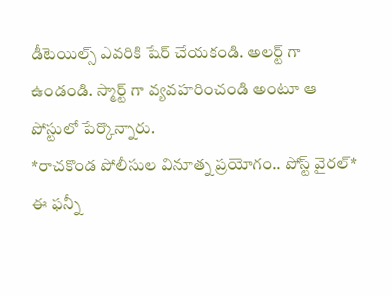డీటెయిల్స్ ఎవరికి షేర్ చేయకండి. అలర్ట్ గా ఉండండి. స్మార్ట్ గా వ్యవహరించండి అంటూ ఆ పోస్టులో పేర్కొన్నారు.
*రాచకొండ పోలీసుల వినూత్న ప్రయోగం.. పోస్ట్ వైరల్*
ఈ ఫన్నీ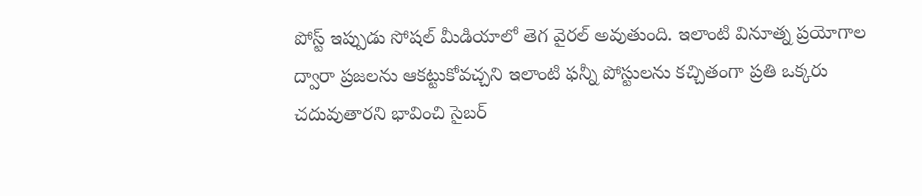పోస్ట్ ఇప్పుడు సోషల్ మీడియాలో తెగ వైరల్ అవుతుంది. ఇలాంటి వినూత్న ప్రయోగాల ద్వారా ప్రజలను ఆకట్టుకోవచ్చని ఇలాంటి ఫన్నీ పోస్టులను కచ్చితంగా ప్రతి ఒక్కరు చదువుతారని భావించి సైబర్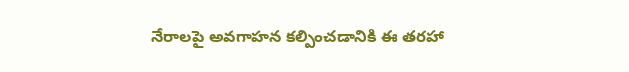నేరాలపై అవగాహన కల్పించడానికి ఈ తరహా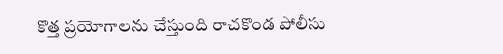కొత్త ప్రయోగాలను చేస్తుంది రాచకొండ పోలీసు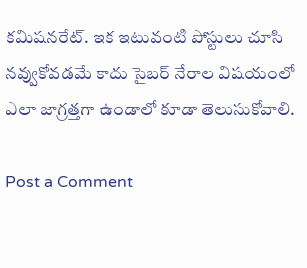కమిషనరేట్. ఇక ఇటువంటి పోస్టులు చూసి నవ్వుకోవడమే కాదు సైబర్ నేరాల విషయంలో ఎలా జాగ్రత్తగా ఉండాలో కూడా తెలుసుకోవాలి.

Post a Comment